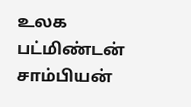உலக பட்மிண்டன் சாம்பியன்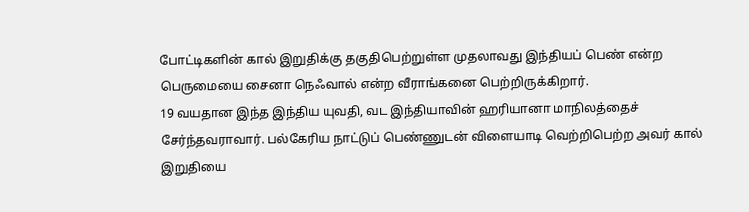போட்டிகளின் கால் இறுதிக்கு தகுதிபெற்றுள்ள முதலாவது இந்தியப் பெண் என்ற பெருமையை சைனா நெஃவால் என்ற வீராங்கனை பெற்றிருக்கிறார்.
19 வயதான இந்த இந்திய யுவதி, வட இந்தியாவின் ஹரியானா மாநிலத்தைச் சேர்ந்தவராவார். பல்கேரிய நாட்டுப் பெண்ணுடன் விளையாடி வெற்றிபெற்ற அவர் கால் இறுதியை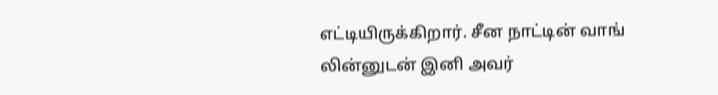எட்டியிருக்கிறார். சீன நாட்டின் வாங் லின்னுடன் இனி அவர்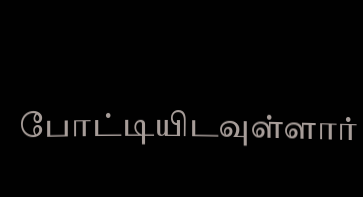போட்டியிடவுள்ளார்